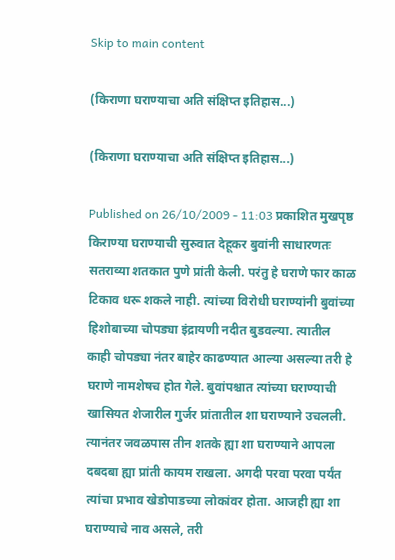Skip to main content

(किराणा घराण्याचा अति संक्षिप्त इतिहास...)

(किराणा घराण्याचा अति संक्षिप्त इतिहास...)

Published on 26/10/2009 - 11:03 प्रकाशित मुखपृष्ठ
किराण्या घराण्याची सुरुवात देहूकर बुवांनी साधारणतः सतराव्या शतकात पुणे प्रांती केली. परंतु हे घराणे फार काळ टिकाव धरू शकले नाही. त्यांच्या विरोधी घराण्यांनी बुवांच्या हिशोबाच्या चोपड्या इंद्रायणी नदीत बुडवल्या. त्यातील काही चोपड्या नंतर बाहेर काढण्यात आल्या असल्या तरी हे घराणे नामशेषच होत गेले. बुवांपश्चात त्यांच्या घराण्याची खासियत शेजारील गुर्जर प्रांतातील शा घराण्याने उचलली. त्यानंतर जवळपास तीन शतके ह्या शा घराण्याने आपला दबदबा ह्या प्रांती कायम राखला. अगदी परवा परवा पर्यंत त्यांचा प्रभाव खेडोपाडच्या लोकांवर होता. आजही ह्या शा घराण्याचे नाव असले, तरी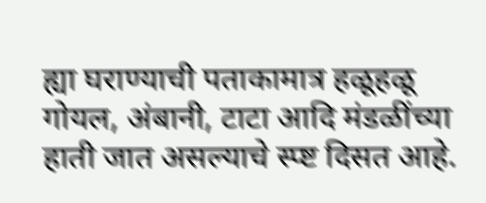ह्या घराण्याची पताकामात्र हळूहळू गोयल, अंबानी, टाटा आदि मंडळींच्या हाती जात असल्याचे स्प्ष्ट दिसत आहे.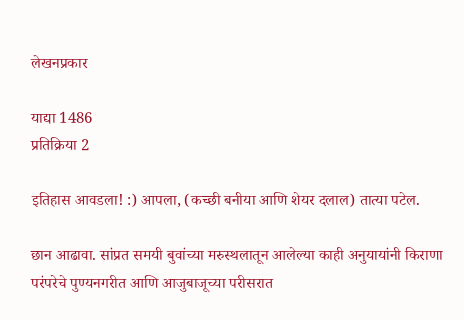लेखनप्रकार

याद्या 1486
प्रतिक्रिया 2

इतिहास आवडला! :) आपला, (कच्छी बनीया आणि शेयर दलाल) तात्या पटेल.

छान आढावा. सांप्रत समयी बुवांच्या मरुस्थलातून आलेल्या काही अनुयायांनी किराणा परंपरेचे पुण्यनगरीत आणि आजुबाजूच्या परीसरात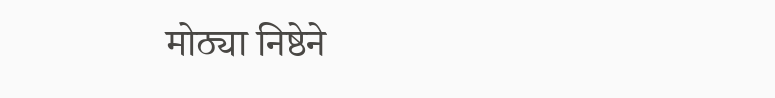मोठ्या निष्ठेने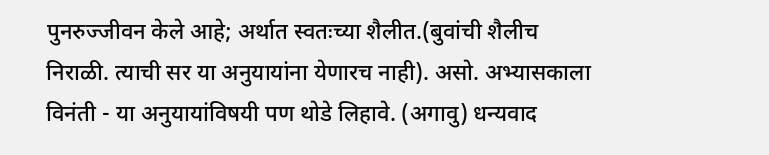पुनरुज्जीवन केले आहे; अर्थात स्वतःच्या शैलीत.(बुवांची शैलीच निराळी. त्याची सर या अनुयायांना येणारच नाही). असो. अभ्यासकाला विनंती - या अनुयायांविषयी पण थोडे लिहावे. (अगावु) धन्यवाद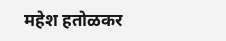महेश हतोळकर